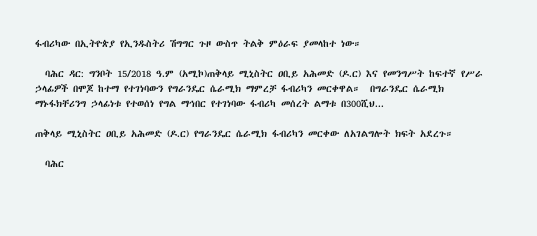ፋብሪካው በኢትዮጵያ የኢንዱስትሪ ሽግግር ጉዞ ውስጥ ትልቅ ምዕራፍ ያመላከተ ነው።

  ባሕር ዳር: ግንቦት 15/2018 ዓ.ም (አሚኮ)ጠቅላይ ሚኒስትር ዐቢይ አሕመድ (ዶ.ር) እና የመንግሥት ከፍተኛ የሥራ ኃላፊዎች በሞጆ ከተማ የተገነባውን የግራንዴር ሴራሚክ ማምረቻ ፋብሪካን መርቀዋል።  በግራንዴር ሴራሚክ ማኑፋክቸሪንግ ኃላፊነቱ የተወሰነ የግል ማኅበር የተገነባው ፋብሪካ መሰረት ልማቱ በ300ሺህ...

ጠቅላይ ሚኒስትር ዐቢይ አሕመድ (ዶ.ር) የግራንዴር ሴራሚክ ፋብሪካን መርቀው ለአገልግሎት ክፍት አደረጉ።

  ባሕር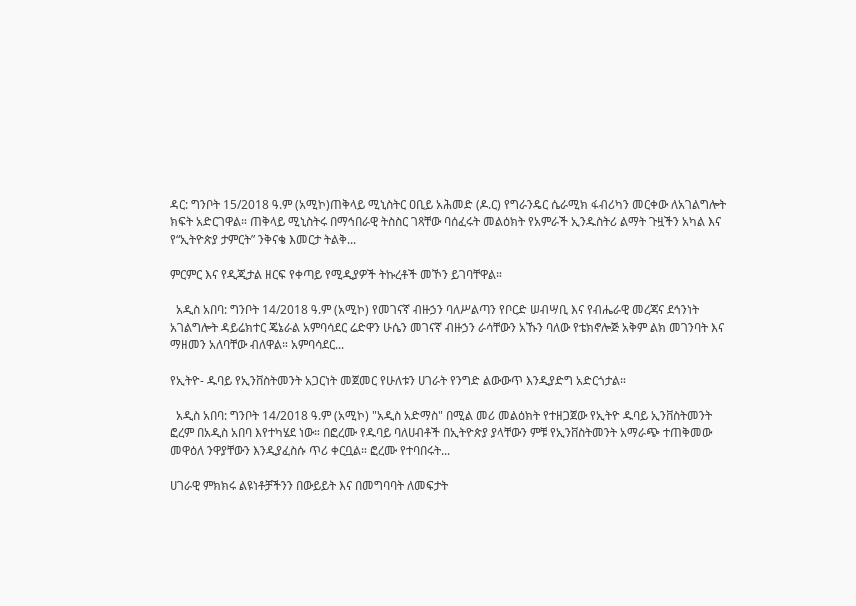ዳር: ግንቦት 15/2018 ዓ.ም (አሚኮ)ጠቅላይ ሚኒስትር ዐቢይ አሕመድ (ዶ.ር) የግራንዴር ሴራሚክ ፋብሪካን መርቀው ለአገልግሎት ክፍት አድርገዋል። ጠቅላይ ሚኒስትሩ በማኅበራዊ ትስስር ገጻቸው ባሰፈሩት መልዕክት የአምራች ኢንዱስትሪ ልማት ጉዟችን አካል እና የ“ኢትዮጵያ ታምርት” ንቅናቄ እመርታ ትልቅ...

ምርምር እና የዲጂታል ዘርፍ የቀጣይ የሚዲያዎች ትኩረቶች መኾን ይገባቸዋል።

  አዲስ አበባ: ግንቦት 14/2018 ዓ.ም (አሚኮ) የመገናኛ ብዙኃን ባለሥልጣን የቦርድ ሠብሣቢ እና የብሔራዊ መረጃና ደኅንነት አገልግሎት ዳይሬክተር ጄኔራል አምባሳደር ሬድዋን ሁሴን መገናኛ ብዙኃን ራሳቸውን አኹን ባለው የቴክኖሎጅ አቅም ልክ መገንባት እና ማዘመን አለባቸው ብለዋል። አምባሳደር...

የኢትዮ- ዱባይ የኢንቨስትመንት አጋርነት መጀመር የሁለቱን ሀገራት የንግድ ልውውጥ እንዲያድግ አድርጎታል።

  አዲስ አበባ: ግንቦት 14/2018 ዓ.ም (አሚኮ) "አዲስ አድማስ" በሚል መሪ መልዕክት የተዘጋጀው የኢትዮ ዱባይ ኢንቨስትመንት ፎረም በአዲስ አበባ እየተካሄደ ነው። በፎረሙ የዱባይ ባለሀብቶች በኢትዮጵያ ያላቸውን ምቹ የኢንቨስትመንት አማራጭ ተጠቅመው መዋዕለ ንዋያቸውን እንዲያፈስሱ ጥሪ ቀርቧል። ፎረሙ የተባበሩት...

ሀገራዊ ምክክሩ ልዩነቶቻችንን በውይይት እና በመግባባት ለመፍታት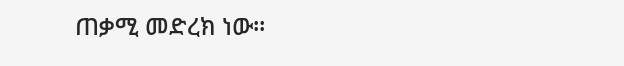ጠቃሚ መድረክ ነው።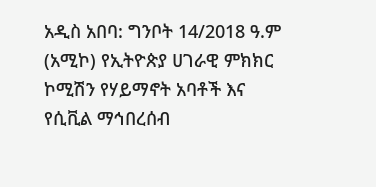አዲስ አበባ: ግንቦት 14/2018 ዓ.ም (አሚኮ) የኢትዮጵያ ሀገራዊ ምክክር ኮሚሽን የሃይማኖት አባቶች እና የሲቪል ማኅበረሰብ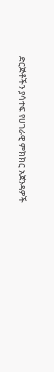ድርጅቶችን ያሳተፍ የሀገራዊ ምክክር አጀንዳዎች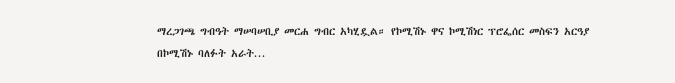ማረጋገጫ ግብዓት ማሠባሠቢያ መርሐ ግብር አካሂዷል። የኮሚሽኑ ዋና ኮሚሽነር ፕሮፌሰር መስፍን አርዓያ በኮሚሽኑ ባለፉት አራት...